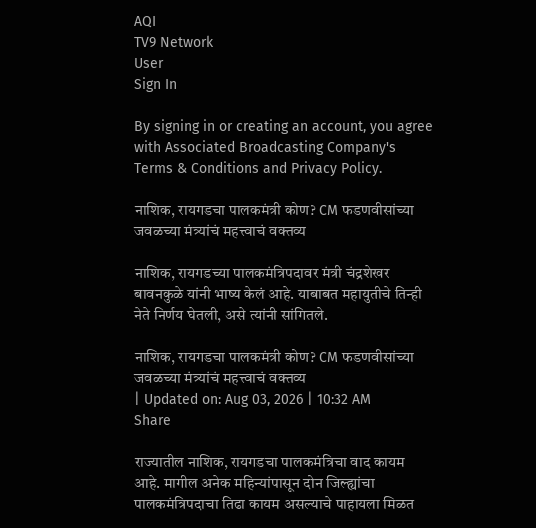AQI
TV9 Network
User
Sign In

By signing in or creating an account, you agree with Associated Broadcasting Company's Terms & Conditions and Privacy Policy.

नाशिक, रायगडचा पालकमंत्री कोण? CM फडणवीसांच्या जवळच्या मंत्र्यांचं महत्त्वाचं वक्तव्य

नाशिक, रायगडच्या पालकमंत्रिपदावर मंत्री चंद्रशेखर बावनकुळे यांनी भाष्य केलं आहे. याबाबत महायुतीचे तिन्ही नेते निर्णय घेतली, असे त्यांनी सांगितले.

नाशिक, रायगडचा पालकमंत्री कोण? CM फडणवीसांच्या जवळच्या मंत्र्यांचं महत्त्वाचं वक्तव्य
| Updated on: Aug 03, 2026 | 10:32 AM
Share

राज्यातील नाशिक, रायगडचा पालकमंत्रिचा वाद कायम आहे. मागील अनेक महिन्यांपासून दोन जिल्ह्यांचा पालकमंत्रिपदाचा तिढा कायम असल्याचे पाहायला मिळत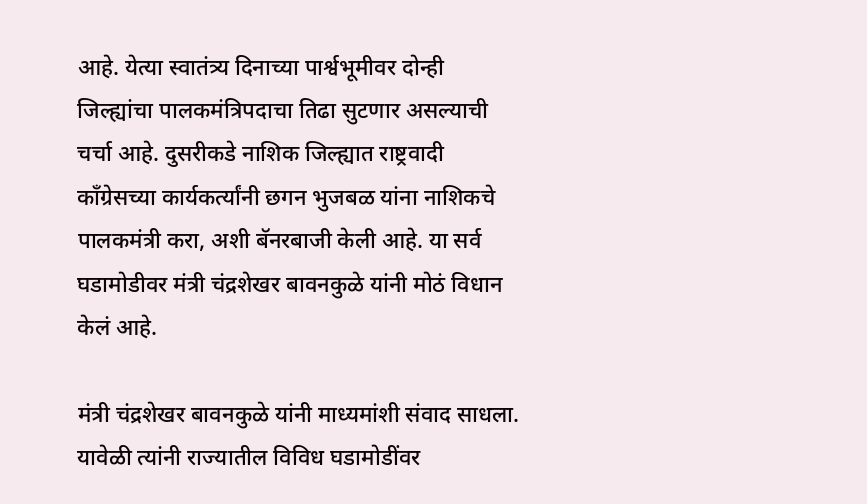आहे. येत्या स्वातंत्र्य दिनाच्या पार्श्वभूमीवर दोन्ही जिल्ह्यांचा पालकमंत्रिपदाचा तिढा सुटणार असल्याची चर्चा आहे. दुसरीकडे नाशिक जिल्ह्यात राष्ट्रवादी काँग्रेसच्या कार्यकर्त्यांनी छगन भुजबळ यांना नाशिकचे पालकमंत्री करा, अशी बॅनरबाजी केली आहे. या सर्व घडामोडीवर मंत्री चंद्रशेखर बावनकुळे यांनी मोठं विधान केलं आहे.

मंत्री चंद्रशेखर बावनकुळे यांनी माध्यमांशी संवाद साधला. यावेळी त्यांनी राज्यातील विविध घडामोडींवर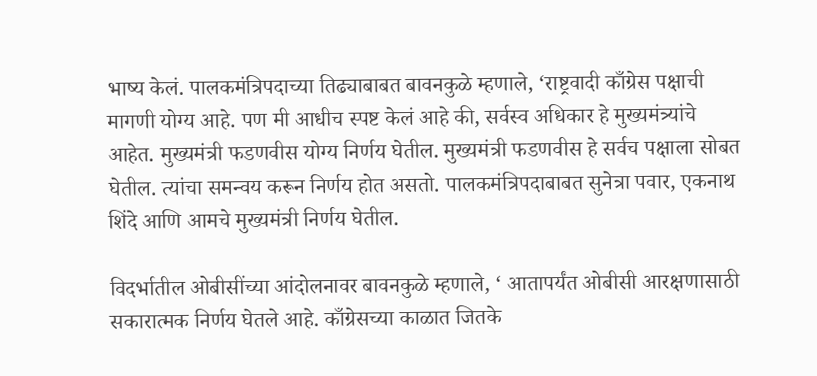भाष्य केलं. पालकमंत्रिपदाच्या तिढ्याबाबत बावनकुळे म्हणाले, ‘राष्ट्रवादी काँग्रेस पक्षाची मागणी योग्य आहे. पण मी आधीच स्पष्ट केलं आहे की, सर्वस्व अधिकार हे मुख्यमंत्र्यांचे आहेत. मुख्यमंत्री फडणवीस योग्य निर्णय घेतील. मुख्यमंत्री फडणवीस हे सर्वच पक्षाला सोबत घेतील. त्यांचा समन्वय करून निर्णय होत असतो. पालकमंत्रिपदाबाबत सुनेत्रा पवार, एकनाथ शिंदे आणि आमचे मुख्यमंत्री निर्णय घेतील.

विदर्भातील ओबीसींच्या आंदोलनावर बावनकुळे म्हणाले, ‘ आतापर्यंत ओबीसी आरक्षणासाठी सकारात्मक निर्णय घेतले आहे. काँग्रेसच्या काळात जितके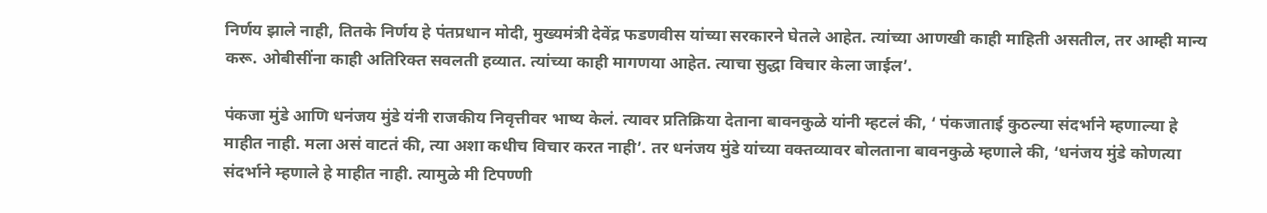निर्णय झाले नाही, तितके निर्णय हे पंतप्रधान मोदी, मुख्यमंत्री देवेंद्र फडणवीस यांच्या सरकारने घेतले आहेत. त्यांच्या आणखी काही माहिती असतील, तर आम्ही मान्य करू. ओबीसींना काही अतिरिक्त सवलती हव्यात. त्यांच्या काही मागणया आहेत. त्याचा सुद्धा विचार केला जाईल’.

पंकजा मुंडे आणि धनंजय मुंडे यंनी राजकीय निवृत्तीवर भाष्य केलं. त्यावर प्रतिक्रिया देताना बावनकुळे यांनी म्हटलं की, ‘ पंकजाताई कुठल्या संदर्भाने म्हणाल्या हे माहीत नाही. मला असं वाटतं की, त्या अशा कधीच विचार करत नाही’. तर धनंजय मुंडे यांच्या वक्तव्यावर बोलताना बावनकुळे म्हणाले की, ‘धनंजय मुंडे कोणत्या संदर्भाने म्हणाले हे माहीत नाही. त्यामुळे मी टिपण्णी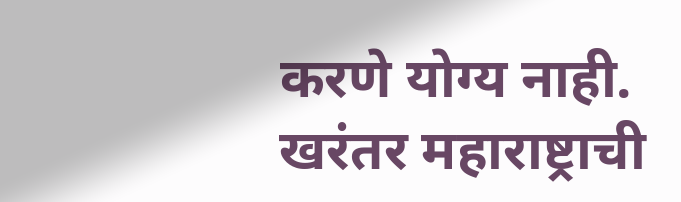करणे योग्य नाही. खरंतर महाराष्ट्राची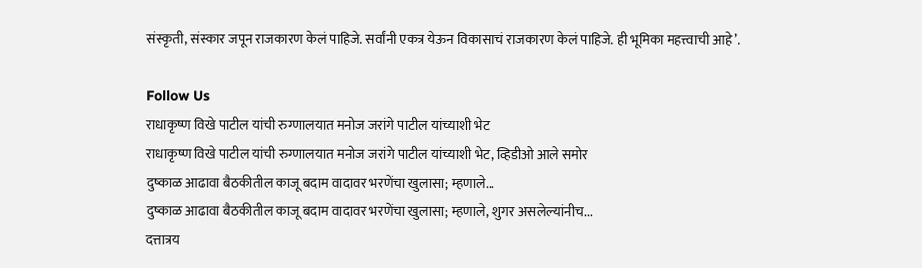संस्कृती, संस्कार जपून राजकारण केलं पाहिजे. सर्वांनी एकत्र येऊन विकासाचं राजकारण केलं पाहिजे. ही भूमिका महत्त्वाची आहे’.

Follow Us
राधाकृष्ण विखे पाटील यांची रुग्णालयात मनोज जरांगे पाटील यांच्याशी भेट
राधाकृष्ण विखे पाटील यांची रुग्णालयात मनोज जरांगे पाटील यांच्याशी भेट, व्हिडीओ आले समोर
दुष्काळ आढावा बैठकीतील काजू बदाम वादावर भरणेंचा खुलासा; म्हणाले...
दुष्काळ आढावा बैठकीतील काजू बदाम वादावर भरणेंचा खुलासा; म्हणाले, शुगर असलेल्यांनीच...
दत्तात्रय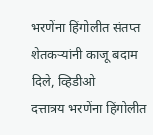भरणेंना हिंगोलीत संतप्त शेतकऱ्यांनी काजू बदाम दिले, व्हिडीओ
दत्तात्रय भरणेंना हिंगोलीत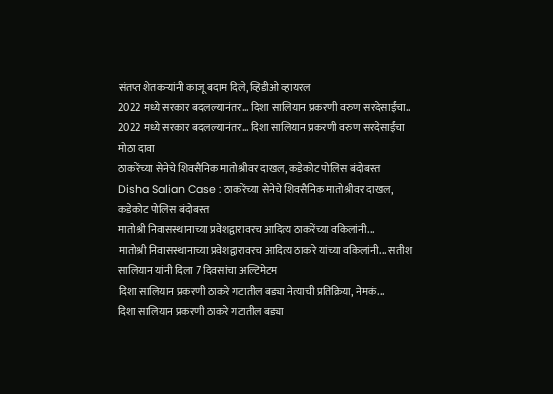संतप्त शेतकऱ्यांनी काजू बदाम दिले, व्हिडीओ व्हायरल
2022 मध्ये सरकार बदलल्यानंतर... दिशा सालियान प्रकरणी वरुण सरदेसाईंचा..
2022 मध्ये सरकार बदलल्यानंतर... दिशा सालियान प्रकरणी वरुण सरदेसाईंचा मोठा दावा
ठाकरेंच्या सेनेचे शिवसैनिक मातोश्रीवर दाखल, कडेकोट पोलिस बंदोबस्त
Disha Salian Case : ठाकरेंच्या सेनेचे शिवसैनिक मातोश्रीवर दाखल, कडेकोट पोलिस बंदोबस्त
मातोश्री निवासस्थानाच्या प्रवेशद्वारावरच आदित्य ठाकरेंच्या वकिलांनी...
मातोश्री निवासस्थानाच्या प्रवेशद्वारावरच आदित्य ठाकरे यांच्या वकिलांनी... सतीश सालियान यांनी दिला 7 दिवसांचा अल्टिमेटम
दिशा सालियान प्रकरणी ठाकरे गटातील बड्या नेत्याची प्रतिक्रिया, नेमकं...
दिशा सालियान प्रकरणी ठाकरे गटातील बड्या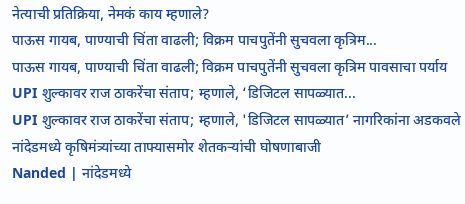नेत्याची प्रतिक्रिया, नेमकं काय म्हणाले?
पाऊस गायब, पाण्याची चिंता वाढली; विक्रम पाचपुतेंनी सुचवला कृत्रिम...
पाऊस गायब, पाण्याची चिंता वाढली; विक्रम पाचपुतेंनी सुचवला कृत्रिम पावसाचा पर्याय
UPI शुल्कावर राज ठाकरेंचा संताप; म्हणाले, ‘डिजिटल सापळ्यात...
UPI शुल्कावर राज ठाकरेंचा संताप; म्हणाले, 'डिजिटल सापळ्यात’ नागरिकांना अडकवले
नांदेडमध्ये कृषिमंत्र्यांच्या ताफ्यासमोर शेतकऱ्यांची घोषणाबाजी
Nanded | नांदेडमध्ये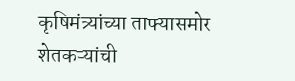कृषिमंत्र्यांच्या ताफ्यासमोर शेतकऱ्यांची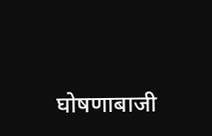घोषणाबाजी